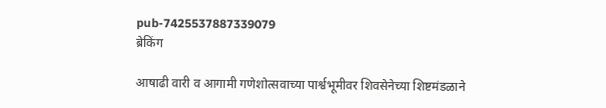pub-7425537887339079
ब्रेकिंग

आषाढी वारी व आगामी गणेशोत्सवाच्या पार्श्वभूमीवर शिवसेनेच्या शिष्टमंडळाने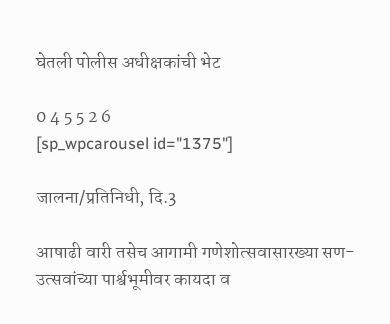घेतली पोलीस अधीक्षकांची भेट

0 4 5 5 2 6
[sp_wpcarousel id="1375"]

जालना/प्रतिनिधी, दि.3

आषाढी वारी तसेच आगामी गणेशोत्सवासारख्या सण-उत्सवांच्या पार्श्वभूमीवर कायदा व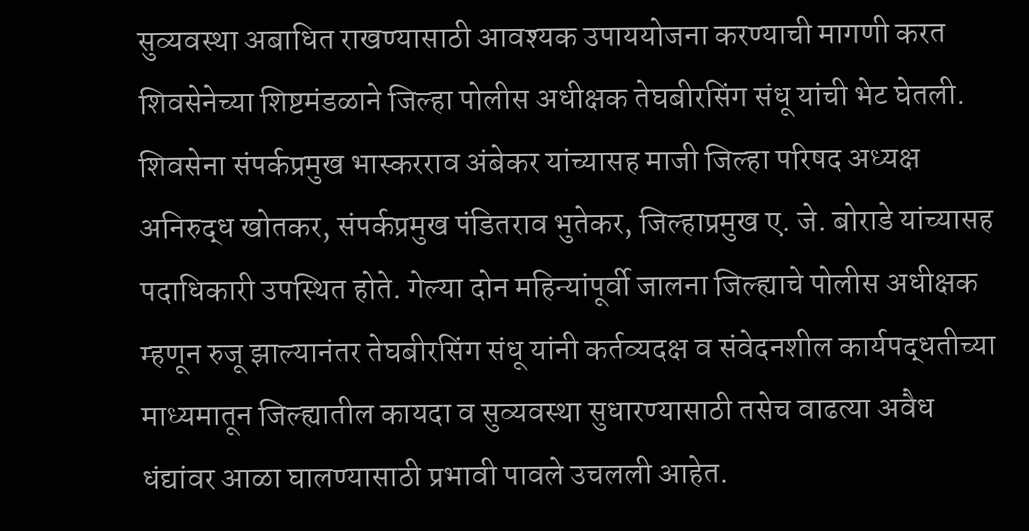सुव्यवस्था अबाधित राखण्यासाठी आवश्यक उपाययोजना करण्याची मागणी करत शिवसेनेच्या शिष्टमंडळाने जिल्हा पोलीस अधीक्षक तेघबीरसिंग संधू यांची भेट घेतली. शिवसेना संपर्कप्रमुख भास्करराव अंबेकर यांच्यासह माजी जिल्हा परिषद अध्यक्ष अनिरुद्ध खोतकर, संपर्कप्रमुख पंडितराव भुतेकर, जिल्हाप्रमुख ए. जे. बोराडे यांच्यासह पदाधिकारी उपस्थित होते. गेल्या दोन महिन्यांपूर्वी जालना जिल्ह्याचे पोलीस अधीक्षक म्हणून रुजू झाल्यानंतर तेघबीरसिंग संधू यांनी कर्तव्यदक्ष व संवेदनशील कार्यपद्धतीच्या माध्यमातून जिल्ह्यातील कायदा व सुव्यवस्था सुधारण्यासाठी तसेच वाढत्या अवैध धंद्यांवर आळा घालण्यासाठी प्रभावी पावले उचलली आहेत.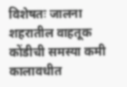विशेषतः जालना शहरातील वाहतूक कोंडीची समस्या कमी कालावधीत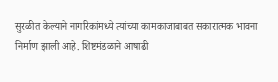सुरळीत केल्याने नागरिकांमध्ये त्यांच्या कामकाजाबाबत सकारात्मक भावना निर्माण झाली आहे. शिष्टमंडळाने आषाढी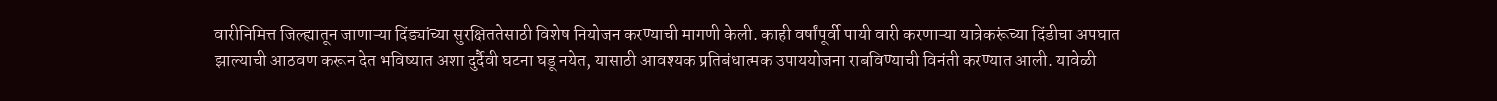वारीनिमित्त जिल्ह्यातून जाणाऱ्या दिंड्यांच्या सुरक्षिततेसाठी विशेष नियोजन करण्याची मागणी केली. काही वर्षांपूर्वी पायी वारी करणाऱ्या यात्रेकरूंच्या दिंडीचा अपघात झाल्याची आठवण करून देत भविष्यात अशा दुर्दैवी घटना घडू नयेत, यासाठी आवश्यक प्रतिबंधात्मक उपाययोजना राबविण्याची विनंती करण्यात आली. यावेळी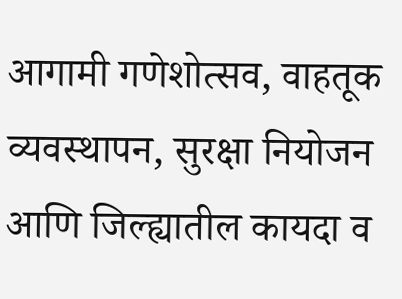आगामी गणेशोत्सव, वाहतूक व्यवस्थापन, सुरक्षा नियोजन आणि जिल्ह्यातील कायदा व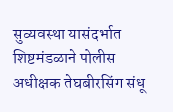सुव्यवस्था यासंदर्भात शिष्टमंडळाने पोलीस अधीक्षक तेघबीरसिंग संधू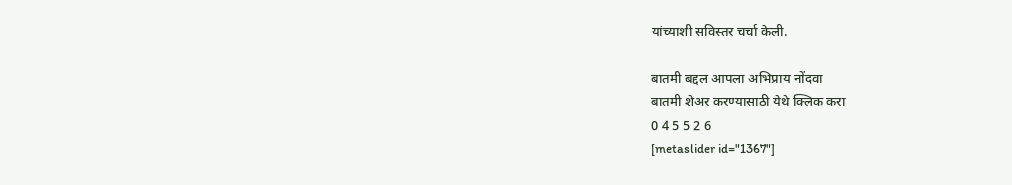यांच्याशी सविस्तर चर्चा केली.

बातमी बद्दल आपला अभिप्राय नोंदवा
बातमी शेअर करण्यासाठी येथे क्लिक करा
0 4 5 5 2 6
[metaslider id="1367"]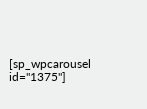[sp_wpcarousel id="1375"]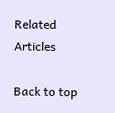Related Articles

Back to top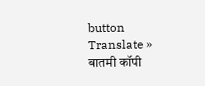button
Translate »
बातमी कॉपी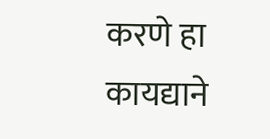करणे हा कायद्याने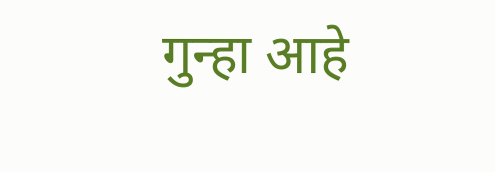गुन्हा आहे